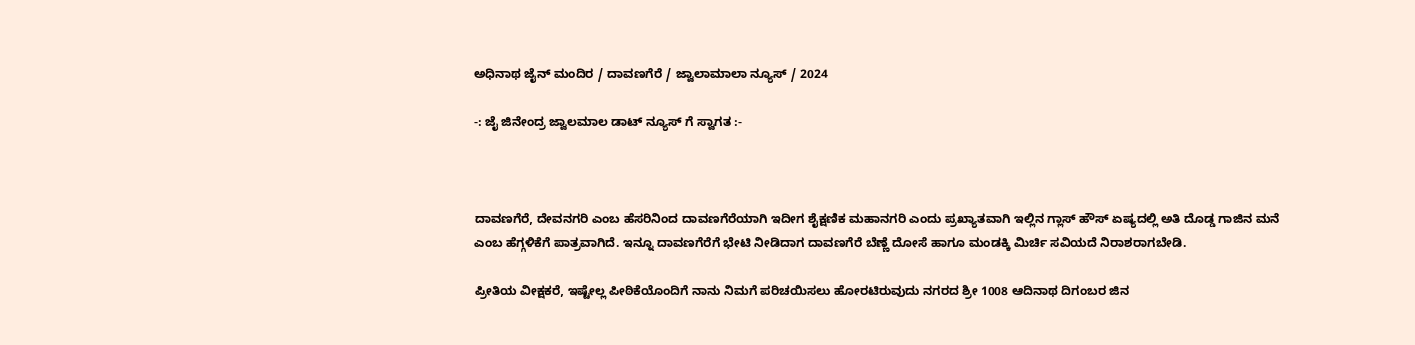ಅಧಿನಾಥ ಜೈನ್ ಮಂದಿರ / ದಾವಣಗೆರೆ / ಜ್ವಾಲಾಮಾಲಾ ನ್ಯೂಸ್ / 2024

-: ಜೈ ಜಿನೇಂದ್ರ ಜ್ವಾಲಮಾಲ ಡಾಟ್ ನ್ಯೂಸ್ ಗೆ ಸ್ವಾಗತ :-



ದಾವಣಗೆರೆ, ದೇವನಗರಿ ಎಂಬ ಹೆಸರಿನಿಂದ ದಾವಣಗೆರೆಯಾಗಿ ಇದೀಗ ಶೈಕ್ಷಣಿಕ ಮಹಾನಗರಿ ಎಂದು ಪ್ರಖ್ಯಾತವಾಗಿ ಇಲ್ಲಿನ ಗ್ಲಾಸ್ ಹೌಸ್ ಏಷ್ಯದಲ್ಲಿ ಅತಿ ದೊಡ್ಡ ಗಾಜಿನ ಮನೆ ಎಂಬ ಹೆಗ್ಗಳಿಕೆಗೆ ಪಾತ್ರವಾಗಿದೆ. ಇನ್ನೂ ದಾವಣಗೆರೆಗೆ ಭೇಟಿ ನೀಡಿದಾಗ ದಾವಣಗೆರೆ ಬೆಣ್ಣೆ ದೋಸೆ ಹಾಗೂ ಮಂಡಕ್ಕಿ ಮಿರ್ಚಿ ಸವಿಯದೆ ನಿರಾಶರಾಗಬೇಡಿ.

ಪ್ರೀತಿಯ ವೀಕ್ಷಕರೆ, ಇಷ್ಟೇಲ್ಲ ಪೀಠಿಕೆಯೊಂದಿಗೆ ನಾನು ನಿಮಗೆ ಪರಿಚಯಿಸಲು ಹೋರಟಿರುವುದು ನಗರದ ಶ್ರೀ 1008 ಆದಿನಾಥ ದಿಗಂಬರ ಜಿನ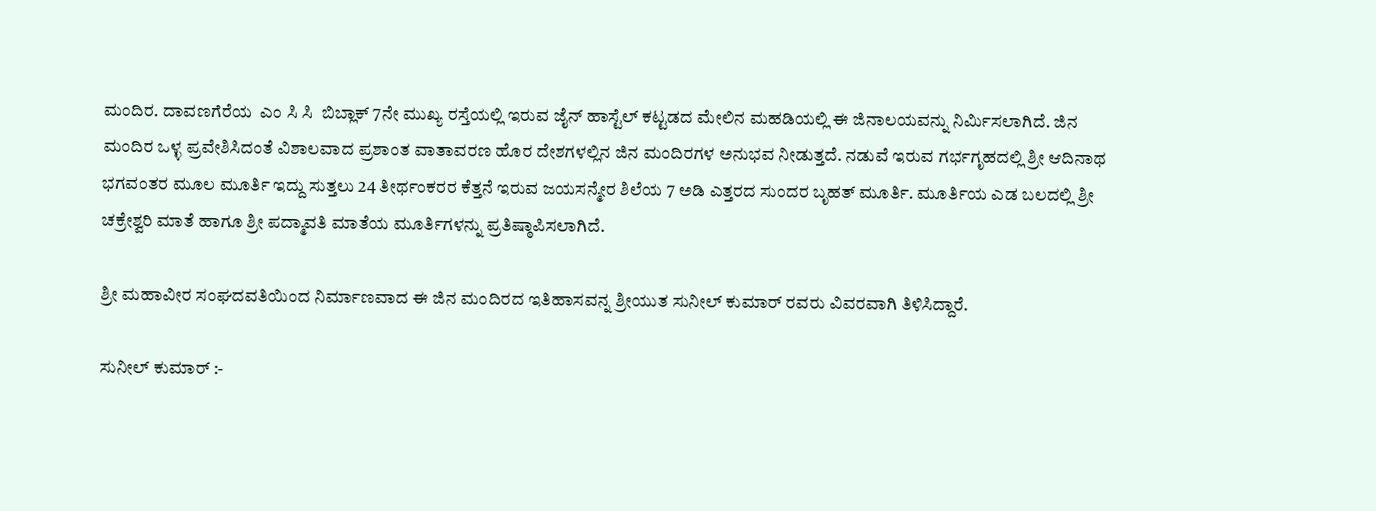ಮಂದಿರ. ದಾವಣಗೆರೆಯ  ಎಂ ಸಿ ಸಿ  ಬಿಬ್ಲಾಕ್ 7ನೇ ಮುಖ್ಯ ರಸ್ತೆಯಲ್ಲಿ ಇರುವ ಜೈನ್ ಹಾಸ್ಟೆಲ್ ಕಟ್ಟಡದ ಮೇಲಿನ ಮಹಡಿಯಲ್ಲಿ ಈ ಜಿನಾಲಯವನ್ನು ನಿರ್ಮಿಸಲಾಗಿದೆ. ಜಿನ ಮಂದಿರ ಒಳ್ಳ ಪ್ರವೇಶಿಸಿದಂತೆ ವಿಶಾಲವಾದ ಪ್ರಶಾಂತ ವಾತಾವರಣ ಹೊರ ದೇಶಗಳಲ್ಲಿನ ಜಿನ ಮಂದಿರಗಳ ಅನುಭವ ನೀಡುತ್ತದೆ. ನಡುವೆ ಇರುವ ಗರ್ಭಗೃಹದಲ್ಲಿ ಶ್ರೀ ಆದಿನಾಥ ಭಗವಂತರ ಮೂಲ ಮೂರ್ತಿ ಇದ್ದು ಸುತ್ತಲು 24 ತೀರ್ಥಂಕರರ ಕೆತ್ತನೆ ಇರುವ ಜಯಸನ್ಮೇರ ಶಿಲೆಯ 7 ಅಡಿ ಎತ್ತರದ ಸುಂದರ ಬೃಹತ್ ಮೂರ್ತಿ. ಮೂರ್ತಿಯ ಎಡ ಬಲದಲ್ಲಿ ಶ್ರೀ ಚಕ್ರೇಶ್ವರಿ ಮಾತೆ ಹಾಗೂ ಶ್ರೀ ಪದ್ಮಾವತಿ ಮಾತೆಯ ಮೂರ್ತಿಗಳನ್ನು ಪ್ರತಿಷ್ಠಾಪಿಸಲಾಗಿದೆ.

ಶ್ರೀ ಮಹಾವೀರ ಸಂಘದವತಿಯಿಂದ ನಿರ್ಮಾಣವಾದ ಈ ಜಿನ ಮಂದಿರದ ಇತಿಹಾಸವನ್ನ ಶ್ರೀಯುತ ಸುನೀಲ್ ಕುಮಾರ್ ರವರು ವಿವರವಾಗಿ ತಿಳಿಸಿದ್ದಾರೆ.

ಸುನೀಲ್ ಕುಮಾರ್ :-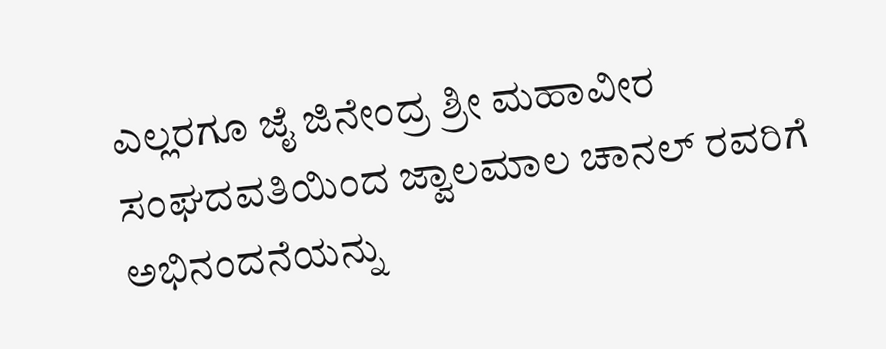ಎಲ್ಲರಗೂ ಜೈ ಜಿನೇಂದ್ರ ಶ್ರೀ ಮಹಾವೀರ ಸಂಘದವತಿಯಿಂದ ಜ್ವಾಲಮಾಲ ಚಾನಲ್ ರವರಿಗೆ ಅಭಿನಂದನೆಯನ್ನು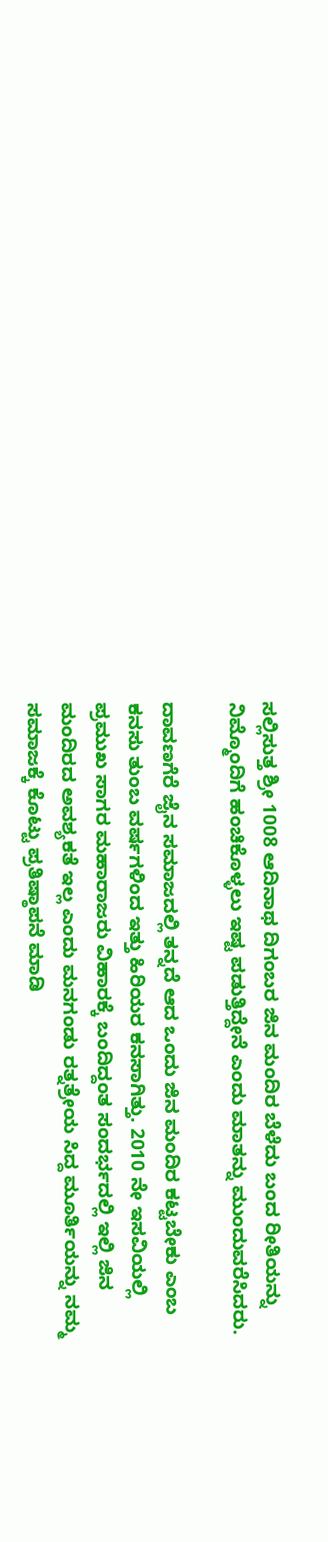ಸಲ್ಲಿಸುತ್ತ ಶ್ರೀ 1008 ಆದಿನಾಥ ದಿಗಂಬರ ಜಿನ ಮಂದಿರ ಬೆಳೆದು ಬಂದ ರೀತಿಯನ್ನು ನಿಮ್ಮೊಂದಿಗೆ ಹಂಚಿಕೊಳ್ಳಲು ಇಷ್ಟ ಪಡುತ್ತಿದ್ದೇನೆ ಎಂದು ಮಾತನ್ನು ಮುಂದುವರೆಸಿದರು.

ದಾವಣಗೆರೆ ಜೈನ ಸಮಾಜದಲ್ಲಿ ತನ್ನದೆ ಆದ ಒಂದು ಜಿನ ಮಂದಿರ ಕಟ್ಟಬೇಕು ಎಂಬ ಕನಸು ತುಂಬ ವರ್ಷಗಳಿಂದ ಇತ್ತು ಹಿರಿಯರ ಕನಸಾಗಿತ್ತು. 2010 ನೇ ಇಸವಿಯಲ್ಲಿ ಪ್ರಮುಖ ಸಾಗರ ಮಹಾರಾಜರು ವಿಹಾರಕ್ಕೆ ಬಂದಿದ್ದಂತ ಸಂದರ್ಭದಲ್ಲಿ ಇಲ್ಲಿ ಜಿನ ಮಂದಿರದ ಅವಶ್ಯಕತೆ ಇಲ್ಲ ಎಂದು ಮನಗಂಡು ರತ್ನತ್ರೇಯ ಸಿದ್ದ ಮೂರ್ತಿಯನ್ನು ನಮ್ಮ ಸಮಾಜಕ್ಕೆ ಕೊಟ್ಟು ಪ್ರತಿಷ್ಠಾಪನೆ ಮಾಡಿ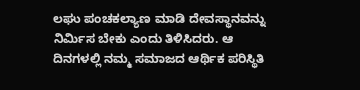ಲಘು ಪಂಚಕಲ್ಯಾಣ ಮಾಡಿ ದೇವಸ್ಥಾನವನ್ನು ನಿರ್ಮಿಸ ಬೇಕು ಎಂದು ತಿಳಿಸಿದರು. ಆ ದಿನಗಳಲ್ಲಿ ನಮ್ಮ ಸಮಾಜದ ಆರ್ಥಿಕ ಪರಿಸ್ಥಿತಿ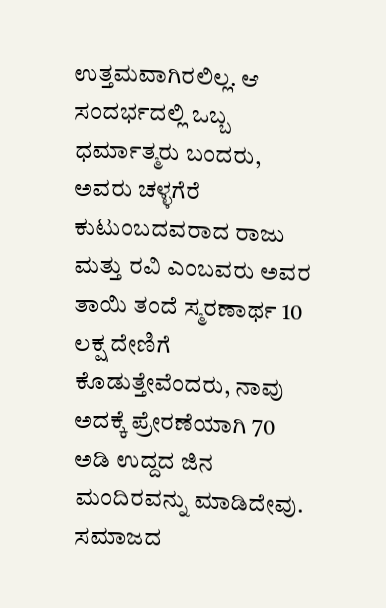ಉತ್ತಮವಾಗಿರಲಿಲ್ಲ. ಆ ಸಂದರ್ಭದಲ್ಲಿ ಒಬ್ಬ ಧರ್ಮಾತ್ಮರು ಬಂದರು, ಅವರು ಚಳ್ಳಗೆರೆ ಕುಟುಂಬದವರಾದ ರಾಜು ಮತ್ತು ರವಿ ಎಂಬವರು ಅವರ ತಾಯಿ ತಂದೆ ಸ್ಮರಣಾರ್ಥ 10 ಲಕ್ಷ ದೇಣಿಗೆ ಕೊಡುತ್ತೇವೆಂದರು, ನಾವು ಅದಕ್ಕೆ ಪ್ರೇರಣೆಯಾಗಿ 70 ಅಡಿ ಉದ್ದದ ಜಿನ ಮಂದಿರವನ್ನು ಮಾಡಿದೇವು. ಸಮಾಜದ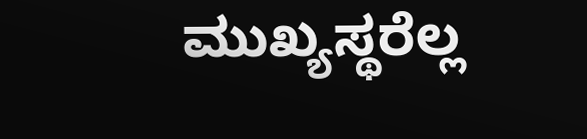ಮುಖ್ಯಸ್ಥರೆಲ್ಲ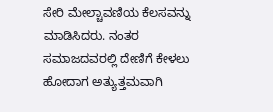ಸೇರಿ ಮೇಲ್ಚಾವಣಿಯ ಕೆಲಸವನ್ನು ಮಾಡಿಸಿದರು. ನಂತರ ಸಮಾಜದವರಲ್ಲಿ ದೇಣಿಗೆ ಕೇಳಲು ಹೋದಾಗ ಅತ್ಯುತ್ತಮವಾಗಿ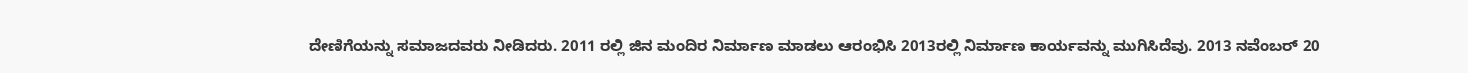ದೇಣಿಗೆಯನ್ನು ಸಮಾಜದವರು ನೀಡಿದರು. 2011 ರಲ್ಲಿ ಜಿನ ಮಂದಿರ ನಿರ್ಮಾಣ ಮಾಡಲು ಆರಂಭಿಸಿ 2013ರಲ್ಲಿ ನಿರ್ಮಾಣ ಕಾರ್ಯವನ್ನು ಮುಗಿಸಿದೆವು. 2013 ನವೆಂಬರ್ 20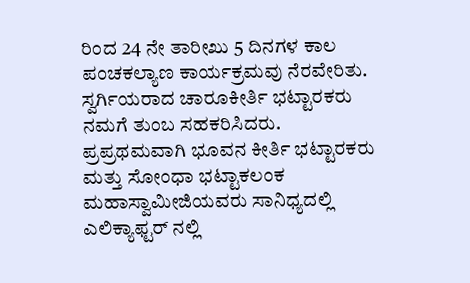ರಿಂದ 24 ನೇ ತಾರೀಖು 5 ದಿನಗಳ ಕಾಲ ಪಂಚಕಲ್ಯಾಣ ಕಾರ್ಯಕ್ರಮವು ನೆರವೇರಿತು. ಸ್ವರ್ಗಿಯರಾದ ಚಾರೂಕೀರ್ತಿ ಭಟ್ಟಾರಕರು ನಮಗೆ ತುಂಬ ಸಹಕರಿಸಿದರು. ಪ್ರಪ್ರಥಮವಾಗಿ ಭೂವನ ಕೀರ್ತಿ ಭಟ್ಟಾರಕರು ಮತ್ತು ಸೋಂಧಾ ಭಟ್ಟಾಕಲಂಕ ಮಹಾಸ್ವಾಮೀಜಿಯವರು ಸಾನಿಧ್ಯದಲ್ಲಿ ಎಲಿಕ್ಯಾಫ್ಟರ್ ನಲ್ಲಿ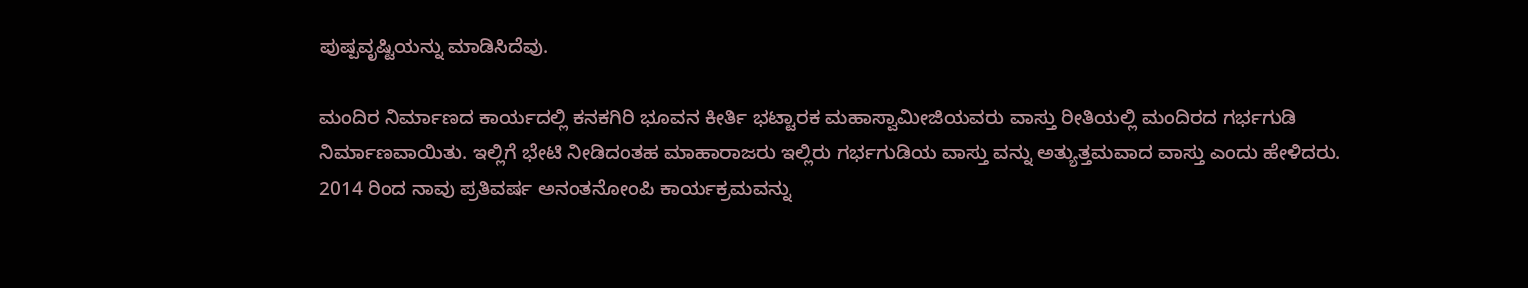ಪುಷ್ಪವೃಷ್ಟಿಯನ್ನು ಮಾಡಿಸಿದೆವು.

ಮಂದಿರ ನಿರ್ಮಾಣದ ಕಾರ್ಯದಲ್ಲಿ ಕನಕಗಿರಿ ಭೂವನ ಕೀರ್ತಿ ಭಟ್ಟಾರಕ ಮಹಾಸ್ವಾಮೀಜಿಯವರು ವಾಸ್ತು ರೀತಿಯಲ್ಲಿ ಮಂದಿರದ ಗರ್ಭಗುಡಿ ನಿರ್ಮಾಣವಾಯಿತು. ಇಲ್ಲಿಗೆ ಭೇಟಿ ನೀಡಿದಂತಹ ಮಾಹಾರಾಜರು ಇಲ್ಲಿರು ಗರ್ಭಗುಡಿಯ ವಾಸ್ತು ವನ್ನು ಅತ್ಯುತ್ತಮವಾದ ವಾಸ್ತು ಎಂದು ಹೇಳಿದರು. 2014 ರಿಂದ ನಾವು ಪ್ರತಿವರ್ಷ ಅನಂತನೋಂಪಿ ಕಾರ್ಯಕ್ರಮವನ್ನು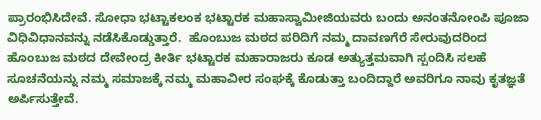ಪ್ರಾರಂಭಿಸಿದೇವೆ. ಸೋಧಾ ಭಟ್ಟಾಕಲಂಕ ಭಟ್ಟಾರಕ ಮಹಾಸ್ವಾಮೀಜಿಯವರು ಬಂದು ಅನಂತನೋಂಪಿ ಪೂಜಾ ವಿಧಿವಿಧಾನವನ್ನು ನಡೆಸಿಕೊಡ್ಡುತ್ತಾರೆ.  ಹೊಂಬುಜ ಮಠದ ಪರಿದಿಗೆ ನಮ್ಮ ದಾವಣಗೆರೆ ಸೇರುವುದರಿಂದ ಹೊಂಬುಜ ಮಠದ ದೇವೇಂದ್ರ ಕೀರ್ತಿ ಭಟ್ಟಾರಕ ಮಹಾರಾಜರು ಕೂಡ ಅತ್ಯುತ್ತಮವಾಗಿ ಸ್ಪಂದಿಸಿ ಸಲಹೆ ಸೂಚನೆಯನ್ನು ನಮ್ಮ ಸಮಾಜಕ್ಕೆ ನಮ್ಮ ಮಹಾವೀರ ಸಂಘಕ್ಕೆ ಕೊಡುತ್ತಾ ಬಂದಿದ್ದಾರೆ ಅವರಿಗೂ ನಾವು ಕೃತಜ್ಞತೆ ಅರ್ಪಿಸುತ್ತೇವೆ.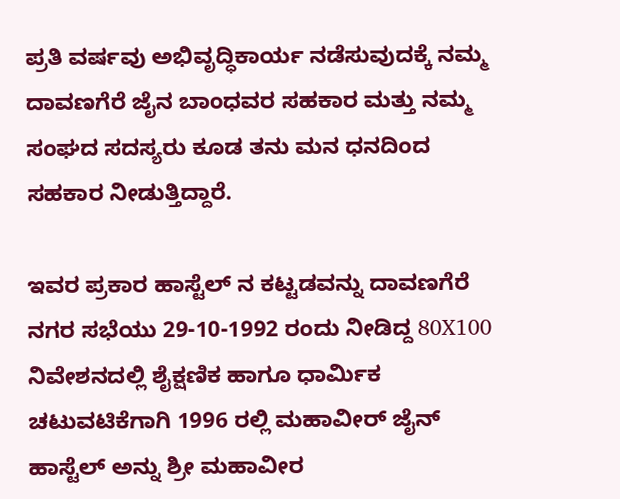ಪ್ರತಿ ವರ್ಷವು ಅಭಿವೃದ್ಧಿಕಾರ್ಯ ನಡೆಸುವುದಕ್ಕೆ ನಮ್ಮ ದಾವಣಗೆರೆ ಜೈನ ಬಾಂಧವರ ಸಹಕಾರ ಮತ್ತು ನಮ್ಮ ಸಂಘದ ಸದಸ್ಯರು ಕೂಡ ತನು ಮನ ಧನದಿಂದ ಸಹಕಾರ ನೀಡುತ್ತಿದ್ದಾರೆ.

ಇವರ ಪ್ರಕಾರ ಹಾಸ್ಟೆಲ್ ನ ಕಟ್ಟಡವನ್ನು ದಾವಣಗೆರೆ ನಗರ ಸಭೆಯು 29-10-1992 ರಂದು ನೀಡಿದ್ದ 80X100 ನಿವೇಶನದಲ್ಲಿ ಶೈಕ್ಷಣಿಕ ಹಾಗೂ ಧಾರ್ಮಿಕ ಚಟುವಟಿಕೆಗಾಗಿ 1996 ರಲ್ಲಿ ಮಹಾವೀರ್ ಜೈನ್ ಹಾಸ್ಟೆಲ್ ಅನ್ನು ಶ್ರೀ ಮಹಾವೀರ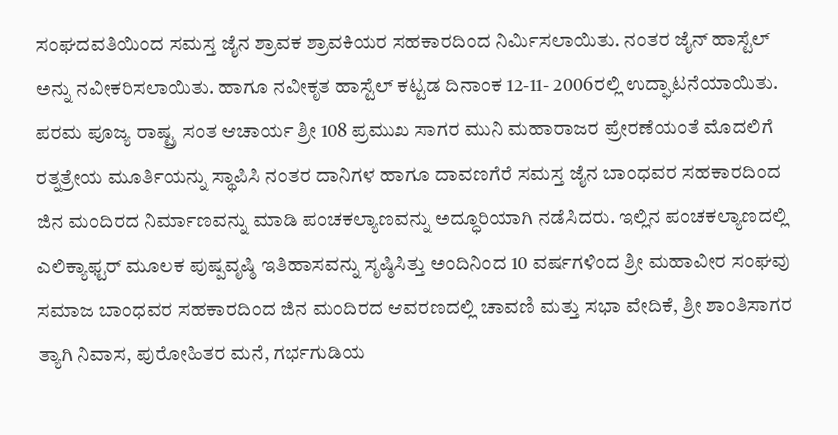ಸಂಘದವತಿಯಿಂದ ಸಮಸ್ತ ಜೈನ ಶ್ರಾವಕ ಶ್ರಾವಕಿಯರ ಸಹಕಾರದಿಂದ ನಿರ್ಮಿಸಲಾಯಿತು. ನಂತರ ಜೈನ್ ಹಾಸ್ಟೆಲ್ ಅನ್ನು ನವೀಕರಿಸಲಾಯಿತು. ಹಾಗೂ ನವೀಕೃತ ಹಾಸ್ಟೆಲ್ ಕಟ್ಟಡ ದಿನಾಂಕ 12-11- 2006ರಲ್ಲಿ ಉದ್ಘಾಟನೆಯಾಯಿತು. ಪರಮ ಪೂಜ್ಯ ರಾಷ್ಟ್ರ ಸಂತ ಆಚಾರ್ಯ ಶ್ರೀ 108 ಪ್ರಮುಖ ಸಾಗರ ಮುನಿ ಮಹಾರಾಜರ ಪ್ರೇರಣೆಯಂತೆ ಮೊದಲಿಗೆ ರತ್ನತ್ರೇಯ ಮೂರ್ತಿಯನ್ನು ಸ್ಥಾಪಿಸಿ ನಂತರ ದಾನಿಗಳ ಹಾಗೂ ದಾವಣಗೆರೆ ಸಮಸ್ತ ಜೈನ ಬಾಂಧವರ ಸಹಕಾರದಿಂದ ಜಿನ ಮಂದಿರದ ನಿರ್ಮಾಣವನ್ನು ಮಾಡಿ ಪಂಚಕಲ್ಯಾಣವನ್ನು ಅದ್ಧೂರಿಯಾಗಿ ನಡೆಸಿದರು. ಇಲ್ಲಿನ ಪಂಚಕಲ್ಯಾಣದಲ್ಲಿ ಎಲಿಕ್ಯಾಫ್ಟರ್ ಮೂಲಕ ಪುಷ್ಪವೃಷ್ಠಿ ಇತಿಹಾಸವನ್ನು ಸೃಷ್ಠಿಸಿತ್ತು ಅಂದಿನಿಂದ 10 ವರ್ಷಗಳಿಂದ ಶ್ರೀ ಮಹಾವೀರ ಸಂಘವು ಸಮಾಜ ಬಾಂಧವರ ಸಹಕಾರದಿಂದ ಜಿನ ಮಂದಿರದ ಆವರಣದಲ್ಲಿ ಚಾವಣಿ ಮತ್ತು ಸಭಾ ವೇದಿಕೆ, ಶ್ರೀ ಶಾಂತಿಸಾಗರ ತ್ಯಾಗಿ ನಿವಾಸ, ಪುರೋಹಿತರ ಮನೆ, ಗರ್ಭಗುಡಿಯ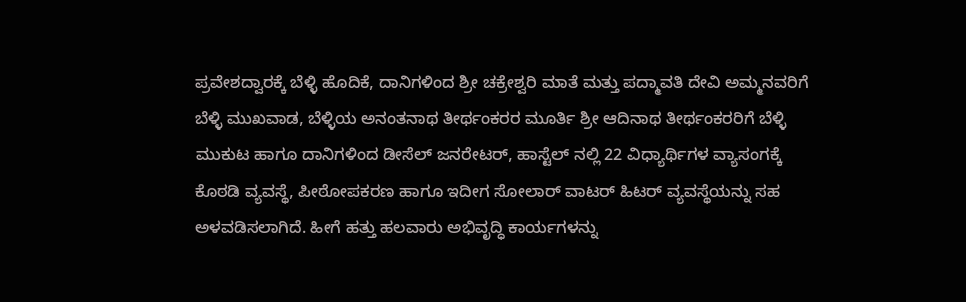ಪ್ರವೇಶದ್ವಾರಕ್ಕೆ ಬೆಳ್ಳಿ ಹೊದಿಕೆ, ದಾನಿಗಳಿಂದ ಶ್ರೀ ಚಕ್ರೇಶ್ವರಿ ಮಾತೆ ಮತ್ತು ಪದ್ಮಾವತಿ ದೇವಿ ಅಮ್ಮನವರಿಗೆ ಬೆಳ್ಳಿ ಮುಖವಾಡ, ಬೆಳ್ಳಿಯ ಅನಂತನಾಥ ತೀರ್ಥಂಕರರ ಮೂರ್ತಿ ಶ್ರೀ ಆದಿನಾಥ ತೀರ್ಥಂಕರರಿಗೆ ಬೆಳ್ಳಿ ಮುಕುಟ ಹಾಗೂ ದಾನಿಗಳಿಂದ ಡೀಸೆಲ್ ಜನರೇಟರ್, ಹಾಸ್ಟೆಲ್ ನಲ್ಲಿ 22 ವಿಧ್ಯಾರ್ಥಿಗಳ ವ್ಯಾಸಂಗಕ್ಕೆ ಕೊಠಡಿ ವ್ಯವಸ್ಥೆ, ಪೀಠೋಪಕರಣ ಹಾಗೂ ಇದೀಗ ಸೋಲಾರ್ ವಾಟರ್ ಹಿಟರ್ ವ್ಯವಸ್ಥೆಯನ್ನು ಸಹ ಅಳವಡಿಸಲಾಗಿದೆ. ಹೀಗೆ ಹತ್ತು ಹಲವಾರು ಅಭಿವೃದ್ಧಿ ಕಾರ್ಯಗಳನ್ನು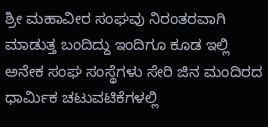ಶ್ರೀ ಮಹಾವೀರ ಸಂಘವು ನಿರಂತರವಾಗಿ ಮಾಡುತ್ತ ಬಂದಿದ್ದು ಇಂದಿಗೂ ಕೂಡ ಇಲ್ಲಿ ಅನೇಕ ಸಂಘ ಸಂಸ್ಥೆಗಳು ಸೇರಿ ಜಿನ ಮಂದಿರದ ಧಾರ್ಮಿಕ ಚಟುವಟಿಕೆಗಳಲ್ಲಿ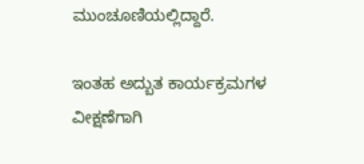ಮುಂಚೂಣಿಯಲ್ಲಿದ್ದಾರೆ.

ಇಂತಹ ಅದ್ಬುತ ಕಾರ್ಯಕ್ರಮಗಳ  ವೀಕ್ಷಣೆಗಾಗಿ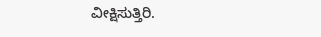ವೀಕ್ಷಿಸುತ್ತಿರಿ.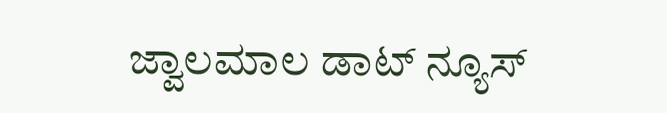ಜ್ವಾಲಮಾಲ ಡಾಟ್ ನ್ಯೂಸ್